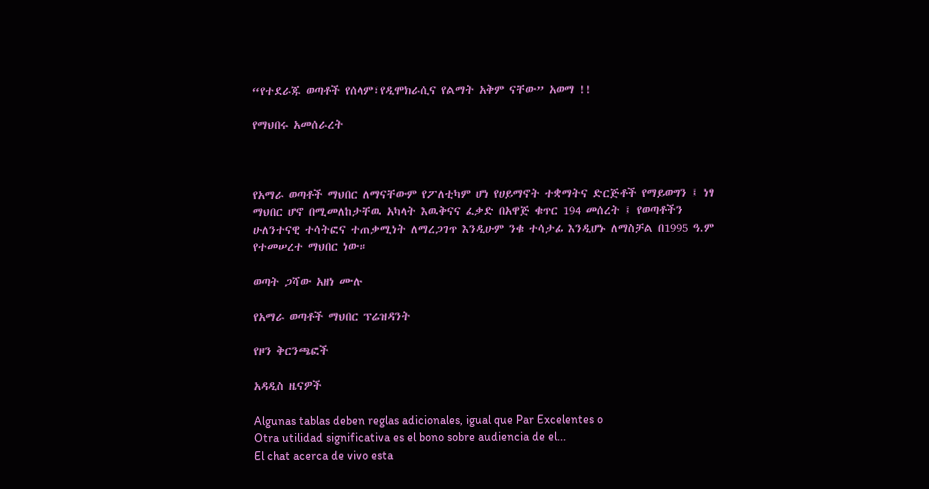“የተደራጁ ወጣቶች የሰላም፣የዲሞክራሲና የልማት አቅም ናቸው” አወማ !!

የማህበሩ አመሰራረት



የአማራ ወጣቶች ማህበር ለማናቸውም የፖለቲካም ሆነ የሀይማኖት ተቋማትና ድርጅቶች የማይወግን ፤ ነፃ ማህበር ሆኖ በሚመለከታቸዉ አካላት እዉቅናና ፈቃድ በአዋጅ ቁጥር 194 መሰረት ፤ የወጣቶችን ሁለንተናዊ ተሳትፎና ተጠቃሚነት ለማረጋገጥ እንዲሁም ንቁ ተሳታፊ እንዲሆኑ ለማስቻል በ1995 ዓ.ም የተመሠረተ ማህበር ነው።

ወጣት ጋሻው አዘነ ሙሉ

የአማራ ወጣቶች ማህበር ፕሬዝዳንት

የዞን ቅርንጫፎች

አዳዲስ ዜናዎች

Algunas tablas deben reglas adicionales, igual que Par Excelentes o
Otra utilidad significativa es el bono sobre audiencia de el...
El chat acerca de vivo esta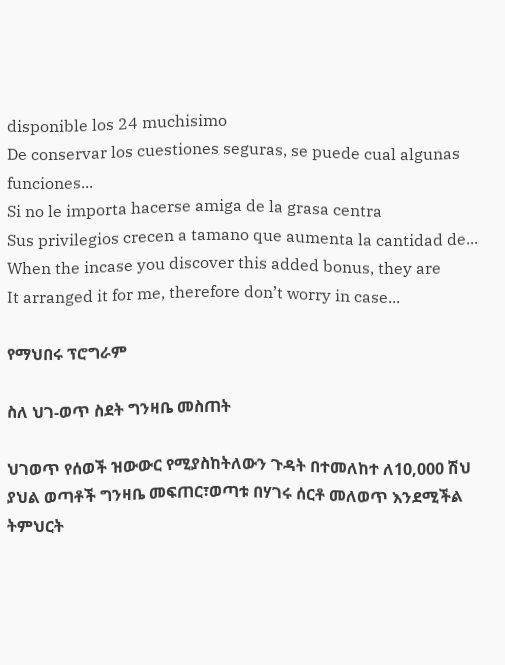disponible los 24 muchisimo
De conservar los cuestiones seguras, se puede cual algunas funciones...
Si no le importa hacerse amiga de la grasa centra
Sus privilegios crecen a tamano que aumenta la cantidad de...
When the incase you discover this added bonus, they are
It arranged it for me, therefore don’t worry in case...

የማህበሩ ፕሮግራም

ስለ ህገ-ወጥ ስደት ግንዛቤ መስጠት

ህገወጥ የሰወች ዝውውር የሚያስከትለውን ጉዳት በተመለከተ ለ10,000 ሽህ ያህል ወጣቶች ግንዛቤ መፍጠር፣ወጣቱ በሃገሩ ሰርቶ መለወጥ እንደሚችል ትምህርት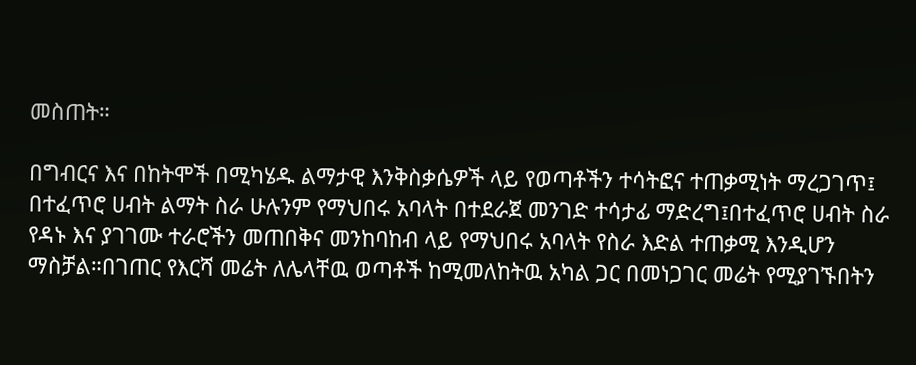መስጠት።

በግብርና እና በከትሞች በሚካሄዱ ልማታዊ እንቅስቃሴዎች ላይ የወጣቶችን ተሳትፎና ተጠቃሚነት ማረጋገጥ፤ በተፈጥሮ ሀብት ልማት ስራ ሁሉንም የማህበሩ አባላት በተደራጀ መንገድ ተሳታፊ ማድረግ፤በተፈጥሮ ሀብት ስራ የዳኑ እና ያገገሙ ተራሮችን መጠበቅና መንከባከብ ላይ የማህበሩ አባላት የስራ እድል ተጠቃሚ እንዲሆን ማስቻል።በገጠር የእርሻ መሬት ለሌላቸዉ ወጣቶች ከሚመለከትዉ አካል ጋር በመነጋገር መሬት የሚያገኙበትን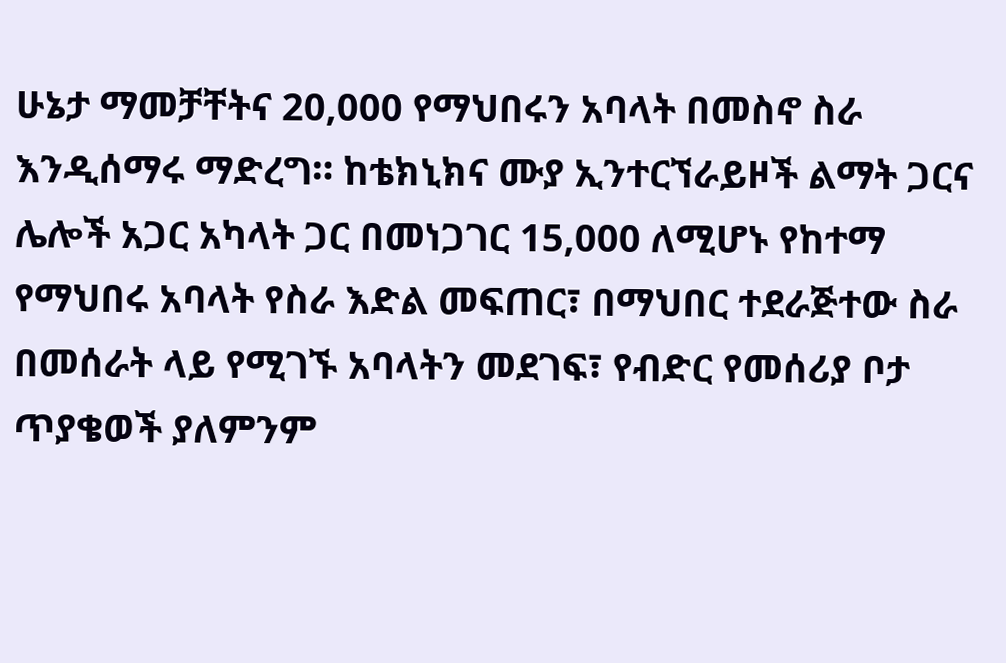ሁኔታ ማመቻቸትና 20,000 የማህበሩን አባላት በመስኖ ስራ እንዲሰማሩ ማድረግ። ከቴክኒክና ሙያ ኢንተርኘራይዞች ልማት ጋርና ሌሎች አጋር አካላት ጋር በመነጋገር 15,000 ለሚሆኑ የከተማ የማህበሩ አባላት የስራ እድል መፍጠር፣ በማህበር ተደራጅተው ስራ በመሰራት ላይ የሚገኙ አባላትን መደገፍ፣ የብድር የመሰሪያ ቦታ ጥያቄወች ያለምንም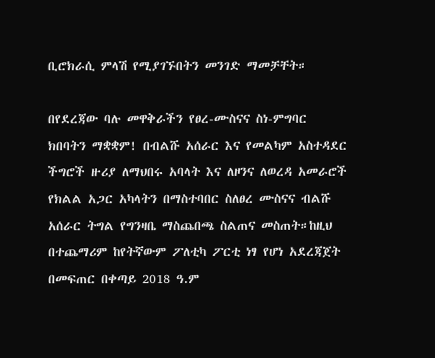ቢሮክራሲ ምላሽ የሚያገኙበትን መንገድ ማመቻቸት።

በየደረጃው ባሉ መዋቅራችን የፀረ-ሙስናና ስነ-ምግባር ክበባትን ማቋቋም! በብልሹ አሰራር እና የመልካም አስተዳደር ችግሮች ዙሪያ ለማህበሩ አባላት እና ለዞንና ለወረዳ አመራሮች የክልል አጋር አካላትን በማስተባበር ስለፀረ ሙስናና ብልሹ አሰራር ትግል የግንዛቤ ማስጨበጫ ስልጠና መስጠት።ከዚህ በተጨማሪም ከየትኛውም ፖለቲካ ፖርቲ ነፃ የሆነ አደረጃጀት በመፍጠር በቀጣይ 2018 ዓ.ም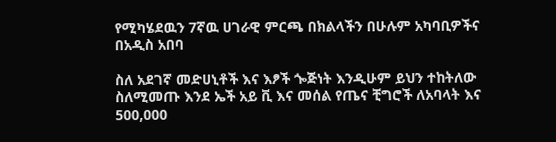የሚካሄደዉን 7ኛዉ ሀገራዊ ምርጫ በክልላችን በሁሉም አካባቢዎችና በአዲስ አበባ

ስለ አደገኛ መድሀኒቶች እና እፆች ጐጅነት እንዲሁም ይህን ተከትለው ስለሚመጡ እንደ ኤች አይ ቪ እና መሰል የጤና ቺግሮች ለአባላት እና 500,000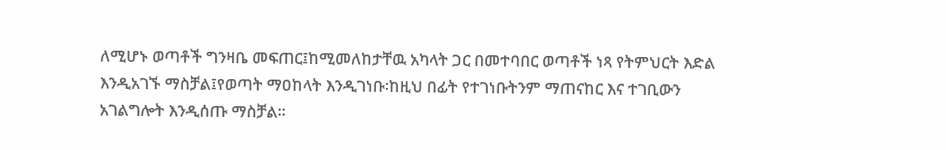ለሚሆኑ ወጣቶች ግንዛቤ መፍጠር፤ከሚመለከታቸዉ አካላት ጋር በመተባበር ወጣቶች ነጻ የትምህርት እድል እንዲአገኙ ማስቻል፤የወጣት ማዐከላት እንዲገነቡ፡ከዚህ በፊት የተገነቡትንም ማጠናከር እና ተገቢውን አገልግሎት እንዲሰጡ ማስቻል።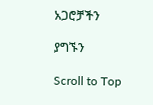አጋሮቻችን

ያግኙን

Scroll to Top